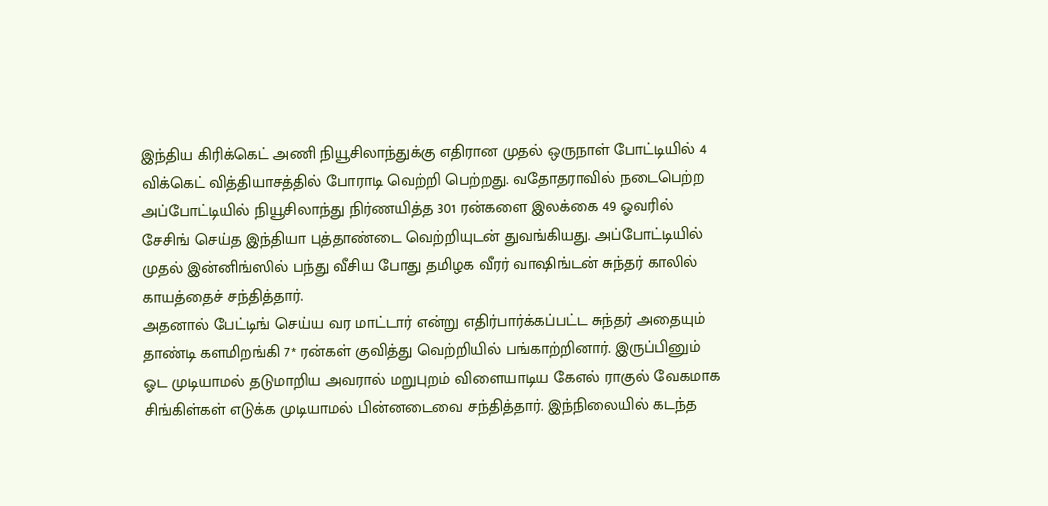இந்திய கிரிக்கெட் அணி நியூசிலாந்துக்கு எதிரான முதல் ஒருநாள் போட்டியில் 4 விக்கெட் வித்தியாசத்தில் போராடி வெற்றி பெற்றது. வதோதராவில் நடைபெற்ற அப்போட்டியில் நியூசிலாந்து நிர்ணயித்த 301 ரன்களை இலக்கை 49 ஓவரில் சேசிங் செய்த இந்தியா புத்தாண்டை வெற்றியுடன் துவங்கியது. அப்போட்டியில் முதல் இன்னிங்ஸில் பந்து வீசிய போது தமிழக வீரர் வாஷிங்டன் சுந்தர் காலில் காயத்தைச் சந்தித்தார்.
அதனால் பேட்டிங் செய்ய வர மாட்டார் என்று எதிர்பார்க்கப்பட்ட சுந்தர் அதையும் தாண்டி களமிறங்கி 7* ரன்கள் குவித்து வெற்றியில் பங்காற்றினார். இருப்பினும் ஓட முடியாமல் தடுமாறிய அவரால் மறுபுறம் விளையாடிய கேஎல் ராகுல் வேகமாக சிங்கிள்கள் எடுக்க முடியாமல் பின்னடைவை சந்தித்தார். இந்நிலையில் கடந்த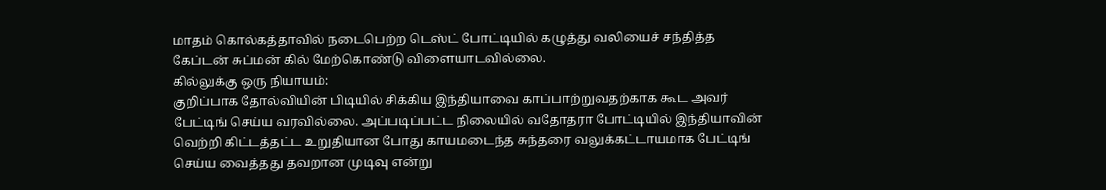மாதம் கொல்கத்தாவில் நடைபெற்ற டெஸ்ட் போட்டியில் கழுத்து வலியைச் சந்தித்த கேப்டன் சுப்மன் கில் மேற்கொண்டு விளையாடவில்லை.
கில்லுக்கு ஒரு நியாயம்:
குறிப்பாக தோல்வியின் பிடியில் சிக்கிய இந்தியாவை காப்பாற்றுவதற்காக கூட அவர் பேட்டிங் செய்ய வரவில்லை. அப்படிப்பட்ட நிலையில் வதோதரா போட்டியில் இந்தியாவின் வெற்றி கிட்டத்தட்ட உறுதியான போது காயமடைந்த சுந்தரை வலுக்கட்டாயமாக பேட்டிங் செய்ய வைத்தது தவறான முடிவு என்று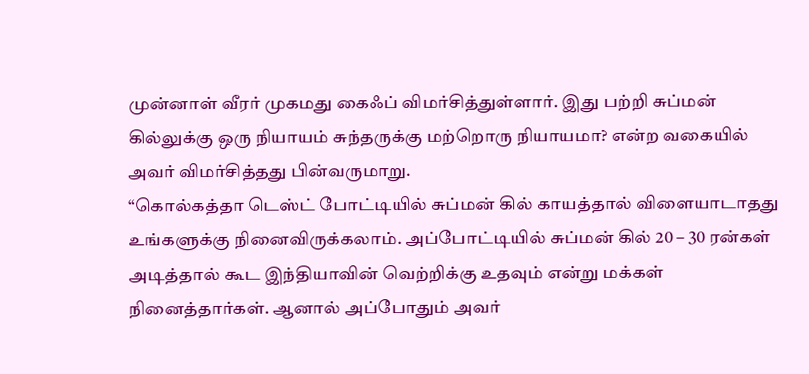முன்னாள் வீரர் முகமது கைஃப் விமர்சித்துள்ளார். இது பற்றி சுப்மன் கில்லுக்கு ஒரு நியாயம் சுந்தருக்கு மற்றொரு நியாயமா? என்ற வகையில் அவர் விமர்சித்தது பின்வருமாறு.
“கொல்கத்தா டெஸ்ட் போட்டியில் சுப்மன் கில் காயத்தால் விளையாடாதது உங்களுக்கு நினைவிருக்கலாம். அப்போட்டியில் சுப்மன் கில் 20 – 30 ரன்கள் அடித்தால் கூட இந்தியாவின் வெற்றிக்கு உதவும் என்று மக்கள் நினைத்தார்கள். ஆனால் அப்போதும் அவர்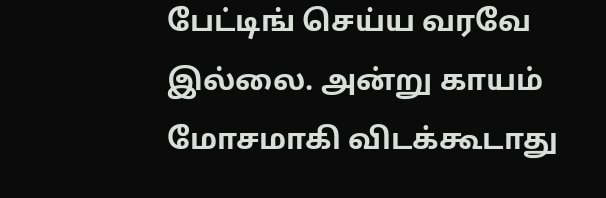பேட்டிங் செய்ய வரவே இல்லை. அன்று காயம் மோசமாகி விடக்கூடாது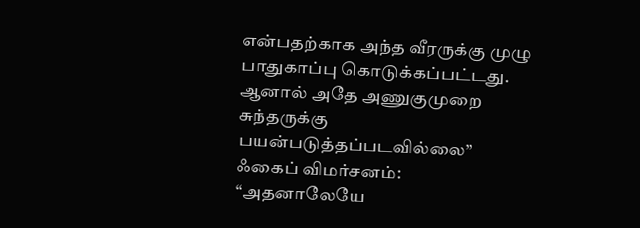என்பதற்காக அந்த வீரருக்கு முழு பாதுகாப்பு கொடுக்கப்பட்டது. ஆனால் அதே அணுகுமுறை சுந்தருக்கு பயன்படுத்தப்படவில்லை”
ஃகைப் விமர்சனம்:
“அதனாலேயே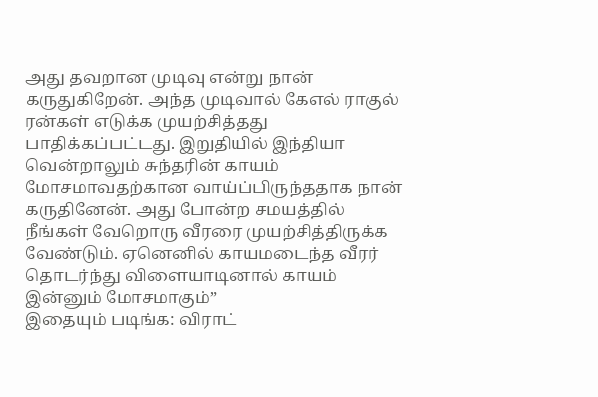அது தவறான முடிவு என்று நான் கருதுகிறேன். அந்த முடிவால் கேஎல் ராகுல் ரன்கள் எடுக்க முயற்சித்தது பாதிக்கப்பட்டது. இறுதியில் இந்தியா வென்றாலும் சுந்தரின் காயம் மோசமாவதற்கான வாய்ப்பிருந்ததாக நான் கருதினேன். அது போன்ற சமயத்தில் நீங்கள் வேறொரு வீரரை முயற்சித்திருக்க வேண்டும். ஏனெனில் காயமடைந்த வீரர் தொடர்ந்து விளையாடினால் காயம் இன்னும் மோசமாகும்”
இதையும் படிங்க: விராட்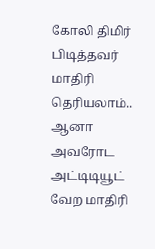கோலி திமிர் பிடித்தவர் மாதிரி தெரியலாம்.. ஆனா அவரோட அட்டிடியூட் வேற மாதிரி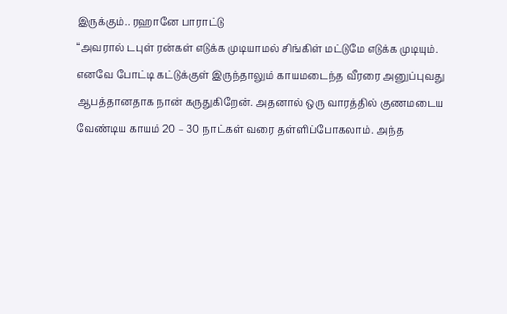இருக்கும்.. ரஹானே பாராட்டு
“அவரால் டபுள் ரன்கள் எடுக்க முடியாமல் சிங்கிள் மட்டுமே எடுக்க முடியும். எனவே போட்டி கட்டுக்குள் இருந்தாலும் காயமடைந்த வீரரை அனுப்புவது ஆபத்தானதாக நான் கருதுகிறேன். அதனால் ஒரு வாரத்தில் குணமடைய வேண்டிய காயம் 20 – 30 நாட்கள் வரை தள்ளிப்போகலாம். அந்த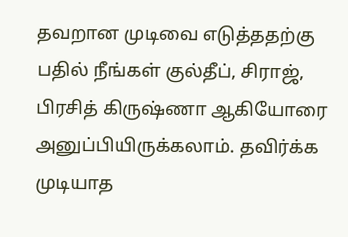தவறான முடிவை எடுத்ததற்கு பதில் நீங்கள் குல்தீப், சிராஜ், பிரசித் கிருஷ்ணா ஆகியோரை அனுப்பியிருக்கலாம். தவிர்க்க முடியாத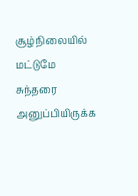சூழ்நிலையில் மட்டுமே சுந்தரை அனுப்பியிருக்க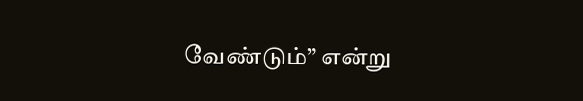வேண்டும்” என்று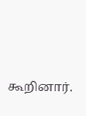கூறினார்.